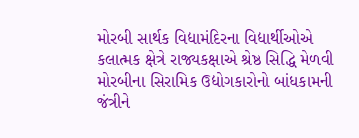મોરબી સાર્થક વિદ્યામંદિરના વિદ્યાર્થીઓએ કલાત્મક ક્ષેત્રે રાજ્યકક્ષાએ શ્રેષ્ઠ સિદ્ધિ મેળવી મોરબીના સિરામિક ઉદ્યોગકારોનો બાંધકામની જંત્રીને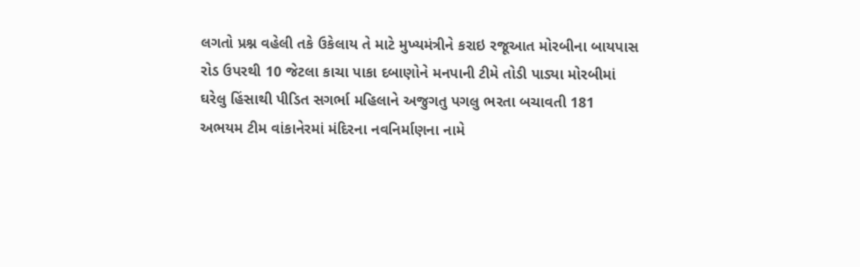લગતો પ્રશ્ન વહેલી તકે ઉકેલાય તે માટે મુખ્યમંત્રીને કરાઇ રજૂઆત મોરબીના બાયપાસ રોડ ઉપરથી 10 જેટલા કાચા પાકા દબાણોને મનપાની ટીમે તોડી પાડ્યા મોરબીમાં ઘરેલુ હિંસાથી પીડિત સગર્ભા મહિલાને અજુગતુ પગલુ ભરતા બચાવતી 181 અભયમ ટીમ વાંકાનેરમાં મંદિરના નવનિર્માણના નામે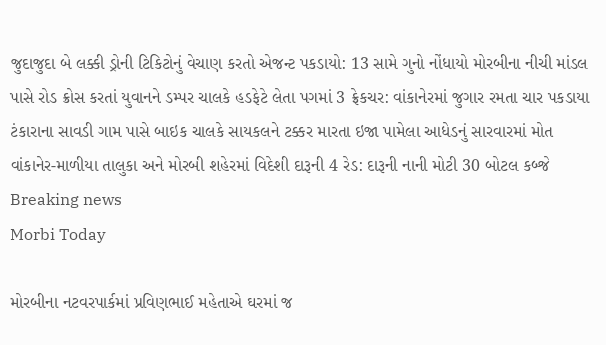જુદાજુદા બે લક્કી ડ્રોની ટિકિટોનું વેચાણ કરતો એજન્ટ પકડાયો: 13 સામે ગુનો નોંધાયો મોરબીના નીચી માંડલ પાસે રોડ ક્રોસ કરતાં યુવાનને ડમ્પર ચાલકે હડફેટે લેતા પગમાં 3 ફ્રેકચર: વાંકાનેરમાં જુગાર રમતા ચાર પકડાયા ટંકારાના સાવડી ગામ પાસે બાઇક ચાલકે સાયકલને ટક્કર મારતા ઇજા પામેલા આધેડનું સારવારમાં મોત વાંકાનેર-માળીયા તાલુકા અને મોરબી શહેરમાં વિદેશી દારૂની 4 રેડ: દારૂની નાની મોટી 30 બોટલ કબ્જે
Breaking news
Morbi Today

મોરબીના નટવરપાર્કમાં પ્રવિણભાઈ મહેતાએ ઘરમાં જ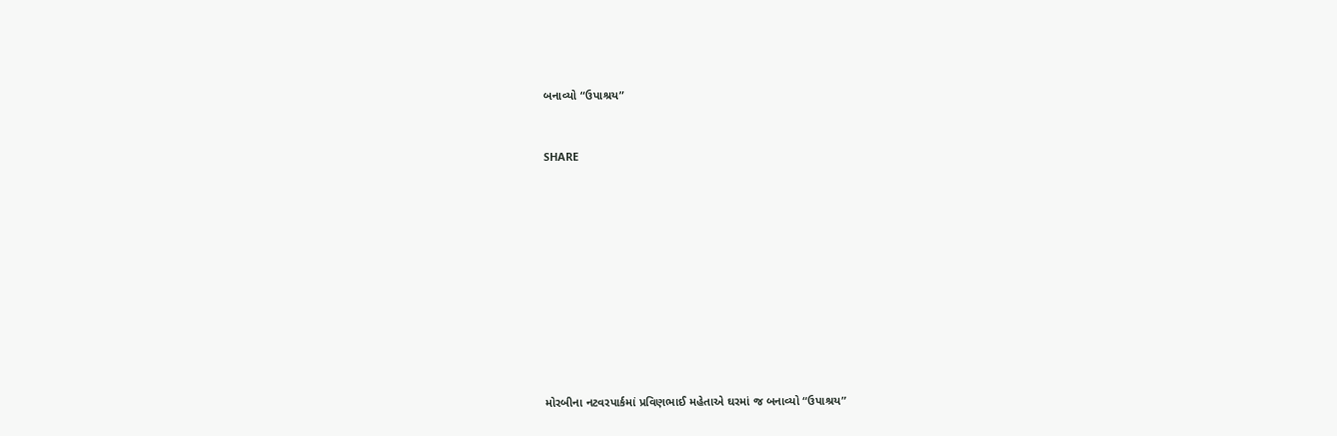બનાવ્યો “ઉપાશ્રય”


SHARE











મોરબીના નટવરપાર્કમાં પ્રવિણભાઈ મહેતાએ ઘરમાં જ બનાવ્યો “ઉપાશ્રય”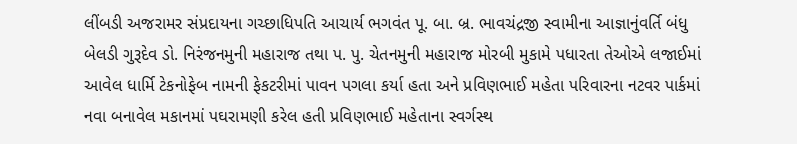લીંબડી અજરામર સંપ્રદાયના ગચ્છાધિપતિ આચાર્ય ભગવંત પૂ. બા. બ્ર. ભાવચંદ્રજી સ્વામીના આજ્ઞાનુંવર્તિ બંધુ બેલડી ગુરૂદેવ ડો. નિરંજનમુની મહારાજ તથા પ. પુ. ચેતનમુની મહારાજ મોરબી મુકામે પધારતા તેઓએ લજાઈમાં આવેલ ધાર્મિ ટેકનોફેબ નામની ફેકટરીમાં પાવન પગલા કર્યા હતા અને પ્રવિણભાઈ મહેતા પરિવારના નટવર પાર્કમાં નવા બનાવેલ મકાનમાં પઘરામણી કરેલ હતી પ્રવિણભાઈ મહેતાના સ્વર્ગસ્થ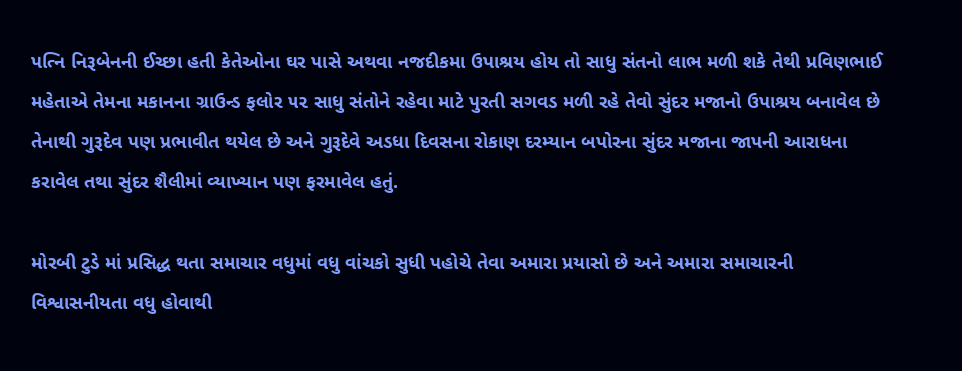પત્નિ નિરૂબેનની ઈચ્છા હતી કેતેઓના ઘર પાસે અથવા નજદીકમા ઉપાશ્રય હોય તો સાધુ સંતનો લાભ મળી શકે તેથી પ્રવિણભાઈ મહેતાએ તેમના મકાનના ગ્રાઉન્ડ ફલોર ૫૨ સાધુ સંતોને રહેવા માટે પુરતી સગવડ મળી રહે તેવો સુંદર મજાનો ઉપાશ્રય બનાવેલ છે તેનાથી ગુરૂદેવ પણ પ્રભાવીત થયેલ છે અને ગુરૂદેવે અડધા દિવસના રોકાણ દરમ્યાન બપોરના સુંદર મજાના જાપની આરાધના કરાવેલ તથા સુંદર શૈલીમાં વ્યાખ્યાન પણ ફરમાવેલ હતું.

મોરબી ટુડે માં પ્રસિદ્ધ થતા સમાચાર વધુમાં વધુ વાંચકો સુધી પહોચે તેવા અમારા પ્રયાસો છે અને અમારા સમાચારની વિશ્વાસનીયતા વધુ હોવાથી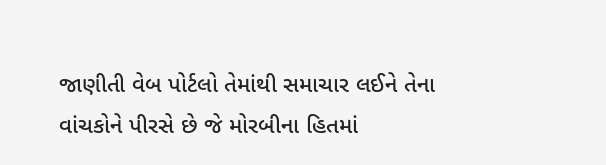જાણીતી વેબ પોર્ટલો તેમાંથી સમાચાર લઈને તેના વાંચકોને પીરસે છે જે મોરબીના હિતમાં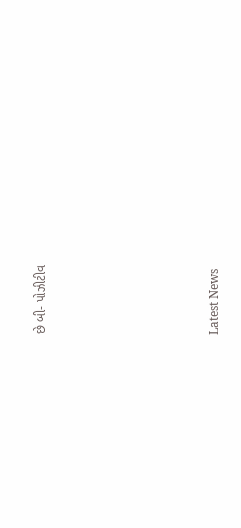છે બી- પોઝીટીવ






Latest News